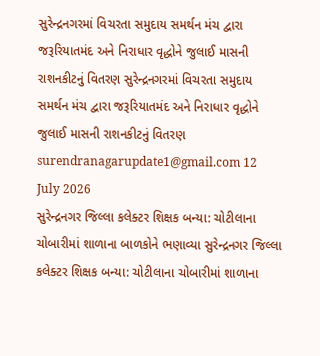સુરેન્દ્રનગરમાં વિચરતા સમુદાય સમર્થન મંચ દ્વારા જરૂરિયાતમંદ અને નિરાધાર વૃદ્ધોને જુલાઈ માસની રાશનકીટનું વિતરણ સુરેન્દ્રનગરમાં વિચરતા સમુદાય સમર્થન મંચ દ્વારા જરૂરિયાતમંદ અને નિરાધાર વૃદ્ધોને જુલાઈ માસની રાશનકીટનું વિતરણ surendranagarupdate1@gmail.com 12 July 2026
સુરેન્દ્રનગર જિલ્લા કલેક્ટર શિક્ષક બન્યા: ચોટીલાના ચોબારીમાં શાળાના બાળકોને ભણાવ્યા સુરેન્દ્રનગર જિલ્લા કલેક્ટર શિક્ષક બન્યા: ચોટીલાના ચોબારીમાં શાળાના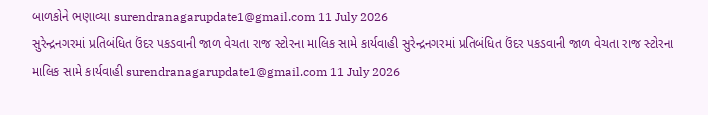બાળકોને ભણાવ્યા surendranagarupdate1@gmail.com 11 July 2026
સુરેન્દ્રનગરમાં પ્રતિબંધિત ઉંદર પકડવાની જાળ વેચતા રાજ સ્ટોરના માલિક સામે કાર્યવાહી સુરેન્દ્રનગરમાં પ્રતિબંધિત ઉંદર પકડવાની જાળ વેચતા રાજ સ્ટોરના માલિક સામે કાર્યવાહી surendranagarupdate1@gmail.com 11 July 2026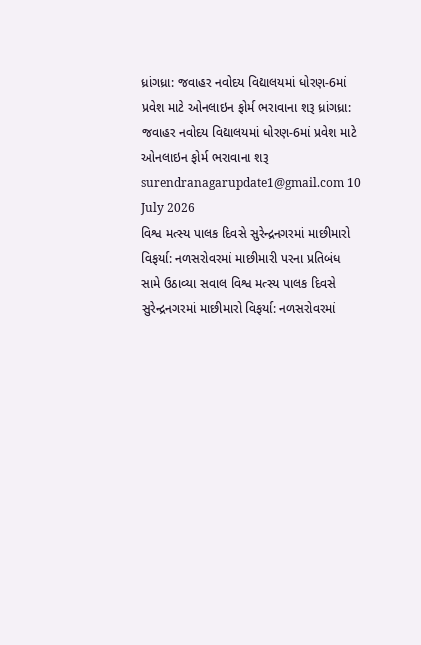ધ્રાંગધ્રા: જવાહર નવોદય વિદ્યાલયમાં ધોરણ-6માં પ્રવેશ માટે ઓનલાઇન ફોર્મ ભરાવાના શરૂ ધ્રાંગધ્રા: જવાહર નવોદય વિદ્યાલયમાં ધોરણ-6માં પ્રવેશ માટે ઓનલાઇન ફોર્મ ભરાવાના શરૂ surendranagarupdate1@gmail.com 10 July 2026
વિશ્વ મત્સ્ય પાલક દિવસે સુરેન્દ્રનગરમાં માછીમારો વિફર્યા: નળસરોવરમાં માછીમારી પરના પ્રતિબંધ સામે ઉઠાવ્યા સવાલ વિશ્વ મત્સ્ય પાલક દિવસે સુરેન્દ્રનગરમાં માછીમારો વિફર્યા: નળસરોવરમાં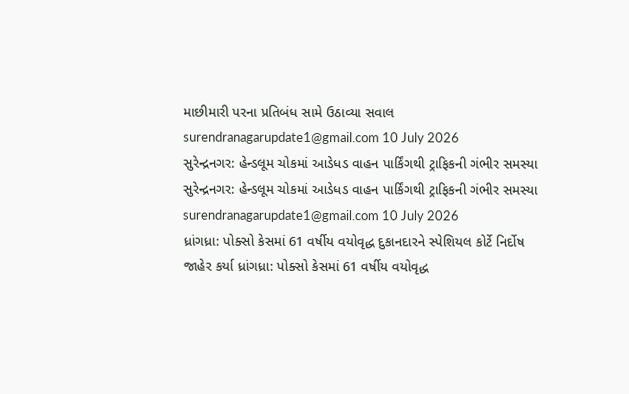માછીમારી પરના પ્રતિબંધ સામે ઉઠાવ્યા સવાલ surendranagarupdate1@gmail.com 10 July 2026
સુરેન્દ્રનગર: હેન્ડલૂમ ચોકમાં આડેધડ વાહન પાર્કિંગથી ટ્રાફિકની ગંભીર સમસ્યા સુરેન્દ્રનગર: હેન્ડલૂમ ચોકમાં આડેધડ વાહન પાર્કિંગથી ટ્રાફિકની ગંભીર સમસ્યા surendranagarupdate1@gmail.com 10 July 2026
ધ્રાંગધ્રા: પોક્સો કેસમાં 61 વર્ષીય વયોવૃદ્ધ દુકાનદારને સ્પેશિયલ કોર્ટે નિર્દોષ જાહેર કર્યા ધ્રાંગધ્રા: પોક્સો કેસમાં 61 વર્ષીય વયોવૃદ્ધ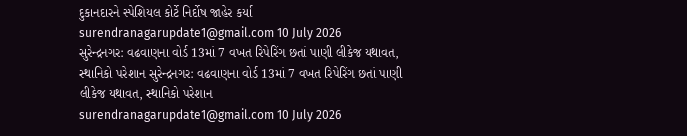દુકાનદારને સ્પેશિયલ કોર્ટે નિર્દોષ જાહેર કર્યા surendranagarupdate1@gmail.com 10 July 2026
સુરેન્દ્રનગર: વઢવાણના વોર્ડ 13માં 7 વખત રિપેરિંગ છતાં પાણી લીકેજ યથાવત, સ્થાનિકો પરેશાન સુરેન્દ્રનગર: વઢવાણના વોર્ડ 13માં 7 વખત રિપેરિંગ છતાં પાણી લીકેજ યથાવત, સ્થાનિકો પરેશાન surendranagarupdate1@gmail.com 10 July 2026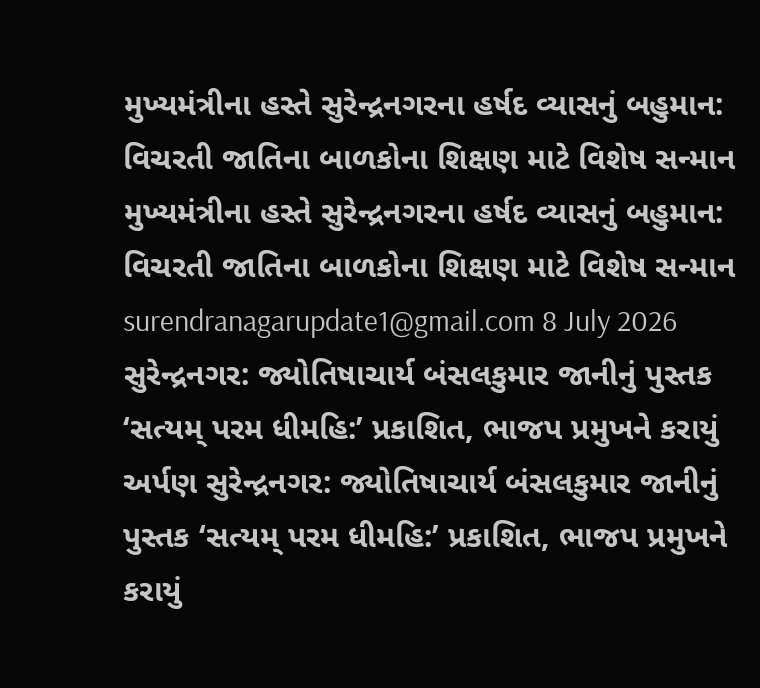મુખ્યમંત્રીના હસ્તે સુરેન્દ્રનગરના હર્ષદ વ્યાસનું બહુમાન: વિચરતી જાતિના બાળકોના શિક્ષણ માટે વિશેષ સન્માન મુખ્યમંત્રીના હસ્તે સુરેન્દ્રનગરના હર્ષદ વ્યાસનું બહુમાન: વિચરતી જાતિના બાળકોના શિક્ષણ માટે વિશેષ સન્માન surendranagarupdate1@gmail.com 8 July 2026
સુરેન્દ્રનગર: જ્યોતિષાચાર્ય બંસલકુમાર જાનીનું પુસ્તક ‘સત્યમ્ પરમ ધીમહિ:’ પ્રકાશિત, ભાજપ પ્રમુખને કરાયું અર્પણ સુરેન્દ્રનગર: જ્યોતિષાચાર્ય બંસલકુમાર જાનીનું પુસ્તક ‘સત્યમ્ પરમ ધીમહિ:’ પ્રકાશિત, ભાજપ પ્રમુખને કરાયું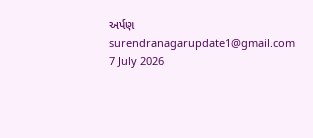અર્પણ surendranagarupdate1@gmail.com 7 July 2026